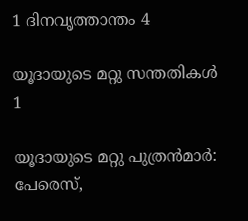1 ദിനവൃത്താന്തം 4

യൂദായുടെ മറ്റു സന്തതികള്‍
1

യൂദായുടെ മറ്റു പുത്രന്‍മാര്‍: പേരെസ്,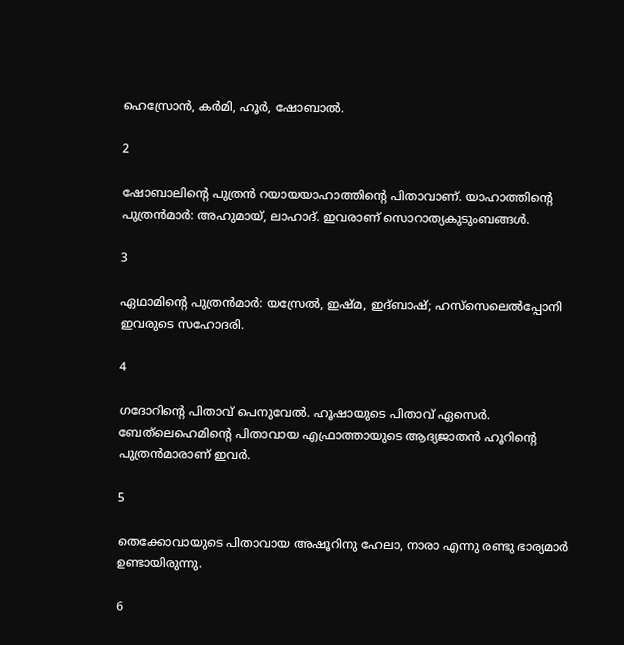ഹെസ്രോന്‍, കര്‍മി, ഹൂര്‍, ഷോബാല്‍.

2

ഷോബാലിന്റെ പുത്രന്‍ റയായയാഹാത്തിന്റെ പിതാവാണ്. യാഹാത്തിന്റെ പുത്രന്‍മാര്‍: അഹുമായ്, ലാഹാദ്. ഇവരാണ് സൊറാത്യകുടുംബങ്ങള്‍.

3

ഏഥാമിന്റെ പുത്രന്‍മാര്‍: യസ്രേല്‍, ഇഷ്മ, ഇദ്ബാഷ്; ഹസ്‌സെലെല്‍പ്പോനി ഇവരുടെ സഹോദരി.

4

ഗദോറിന്റെ പിതാവ് പെനുവേല്‍. ഹൂഷായുടെ പിതാവ് ഏസെര്‍. ബേത്‌ലെഹെമിന്റെ പിതാവായ എഫ്രാത്തായുടെ ആദ്യജാതന്‍ ഹൂറിന്റെ പുത്രന്‍മാരാണ് ഇവര്‍.

5

തെക്കോവായുടെ പിതാവായ അഷൂറിനു ഹേലാ, നാരാ എന്നു രണ്ടു ഭാര്യമാര്‍ ഉണ്ടായിരുന്നു.

6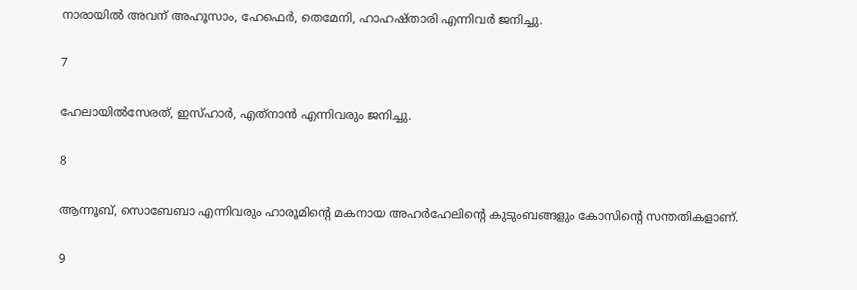നാരായില്‍ അവന് അഹൂസാം, ഹേഫെര്‍, തെമേനി, ഹാഹഷ്താരി എന്നിവര്‍ ജനിച്ചു.

7

ഹേലായില്‍സേരത്, ഇസ്ഹാര്‍, എത്‌നാന്‍ എന്നിവരും ജനിച്ചു.

8

ആന്നൂബ്, സൊബേബാ എന്നിവരും ഹാരൂമിന്റെ മകനായ അഹര്‍ഹേലിന്റെ കുടുംബങ്ങളും കോസിന്റെ സന്തതികളാണ്.

9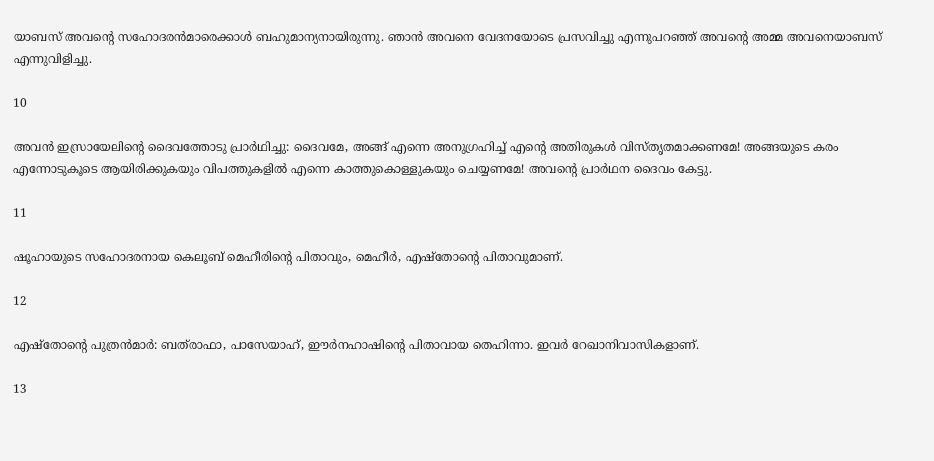യാബസ് അവന്റെ സഹോദരന്‍മാരെക്കാള്‍ ബഹുമാന്യനായിരുന്നു. ഞാന്‍ അവനെ വേദനയോടെ പ്രസവിച്ചു എന്നുപറഞ്ഞ് അവന്റെ അമ്മ അവനെയാബസ് എന്നുവിളിച്ചു.

10

അവന്‍ ഇസ്രായേലിന്റെ ദൈവത്തോടു പ്രാര്‍ഥിച്ചു: ദൈവമേ, അങ്ങ് എന്നെ അനുഗ്രഹിച്ച് എന്റെ അതിരുകള്‍ വിസ്തൃതമാക്കണമേ! അങ്ങയുടെ കരം എന്നോടുകൂടെ ആയിരിക്കുകയും വിപത്തുകളില്‍ എന്നെ കാത്തുകൊള്ളുകയും ചെയ്യണമേ! അവന്റെ പ്രാര്‍ഥന ദൈവം കേട്ടു.

11

ഷൂഹായുടെ സഹോദരനായ കെലൂബ് മെഹീരിന്റെ പിതാവും, മെഹീര്‍, എഷ്‌തോന്റെ പിതാവുമാണ്.

12

എഷ്‌തോന്റെ പുത്രന്‍മാര്‍: ബത്‌രാഫാ, പാസേയാഹ്, ഈര്‍നഹാഷിന്റെ പിതാവായ തെഹിന്നാ. ഇവര്‍ റേഖാനിവാസികളാണ്.

13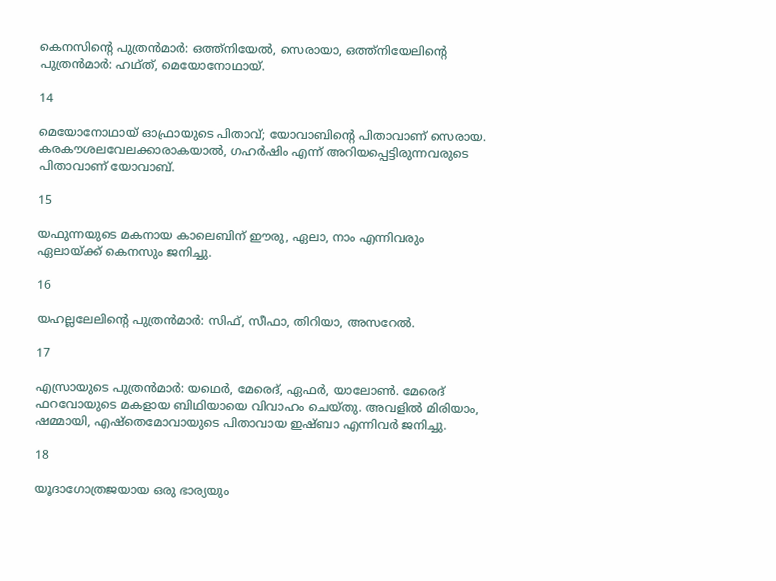കെനസിന്റെ പുത്രന്‍മാര്‍: ഒത്ത്‌നിയേല്‍, സെരായാ, ഒത്ത്‌നിയേലിന്റെ പുത്രന്‍മാര്‍: ഹഥ്ത്, മെയോനോഥായ്.

14

മെയോനോഥായ് ഓഫ്രായുടെ പിതാവ്; യോവാബിന്റെ പിതാവാണ് സെരായ. കരകൗശലവേലക്കാരാകയാല്‍, ഗഹര്‍ഷിം എന്ന് അറിയപ്പെട്ടിരുന്നവരുടെ പിതാവാണ് യോവാബ്.

15

യഫുന്നയുടെ മകനായ കാലെബിന് ഈരു, ഏലാ, നാം എന്നിവരും ഏലായ്ക്ക് കെനസും ജനിച്ചു.

16

യഹല്ലലേലിന്റെ പുത്രന്‍മാര്‍: സിഫ്, സീഫാ, തിറിയാ, അസറേല്‍.

17

എസ്രായുടെ പുത്രന്‍മാര്‍: യഥെര്‍, മേരെദ്, ഏഫര്‍, യാലോണ്‍. മേരെദ് ഫറവോയുടെ മകളായ ബിഥിയായെ വിവാഹം ചെയ്തു. അവളില്‍ മിരിയാം, ഷമ്മായി, എഷ്‌തെമോവായുടെ പിതാവായ ഇഷ്ബാ എന്നിവര്‍ ജനിച്ചു.

18

യൂദാഗോത്രജയായ ഒരു ഭാര്യയും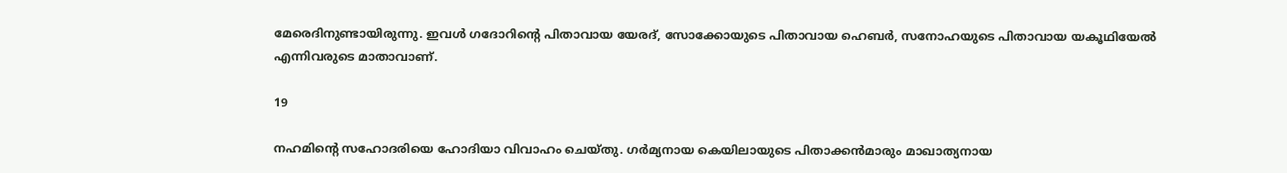മേരെദിനുണ്ടായിരുന്നു. ഇവള്‍ ഗദോറിന്റെ പിതാവായ യേരദ്, സോക്കോയുടെ പിതാവായ ഹെബര്‍, സനോഹയുടെ പിതാവായ യകൂഥിയേല്‍ എന്നിവരുടെ മാതാവാണ്.

19

നഹമിന്റെ സഹോദരിയെ ഹോദിയാ വിവാഹം ചെയ്തു. ഗര്‍മ്യനായ കെയിലായുടെ പിതാക്കന്‍മാരും മാഖാത്യനായ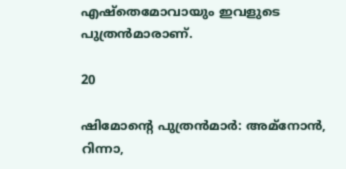എഷ്‌തെമോവായും ഇവളുടെ പുത്രന്‍മാരാണ്.

20

ഷിമോന്റെ പുത്രന്‍മാര്‍: അമ്‌നോന്‍, റിന്നാ,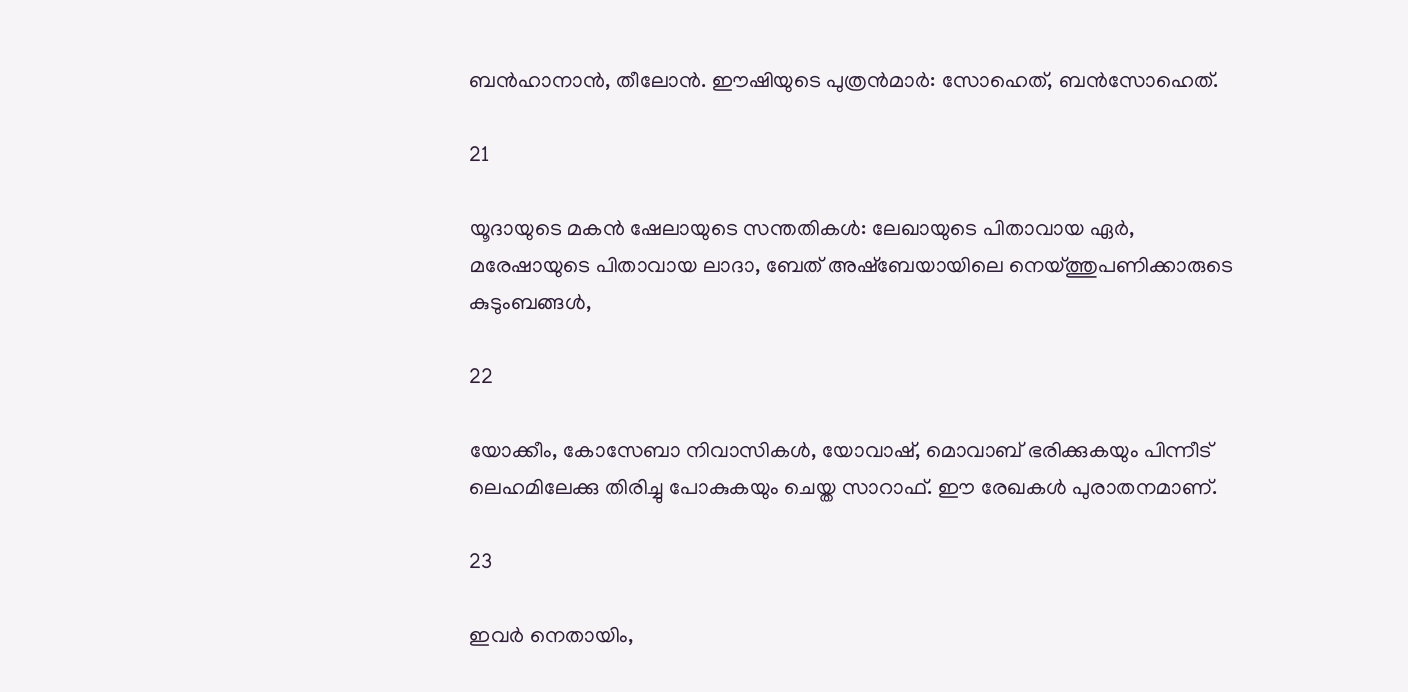ബന്‍ഹാനാന്‍, തീലോന്‍. ഈഷിയുടെ പുത്രന്‍മാര്‍: സോഹെത്, ബന്‍സോഹെത്.

21

യൂദായുടെ മകന്‍ ഷേലായുടെ സന്തതികള്‍: ലേഖായുടെ പിതാവായ ഏര്‍, മരേഷായുടെ പിതാവായ ലാദാ, ബേത് അഷ്‌ബേയായിലെ നെയ്ത്തുപണിക്കാരുടെ കുടുംബങ്ങള്‍,

22

യോക്കീം, കോസേബാ നിവാസികള്‍, യോവാഷ്, മൊവാബ് ഭരിക്കുകയും പിന്നീട് ലെഹമിലേക്കു തിരിച്ചു പോകുകയും ചെയ്ത സാറാഫ്. ഈ രേഖകള്‍ പുരാതനമാണ്.

23

ഇവര്‍ നെതായിം,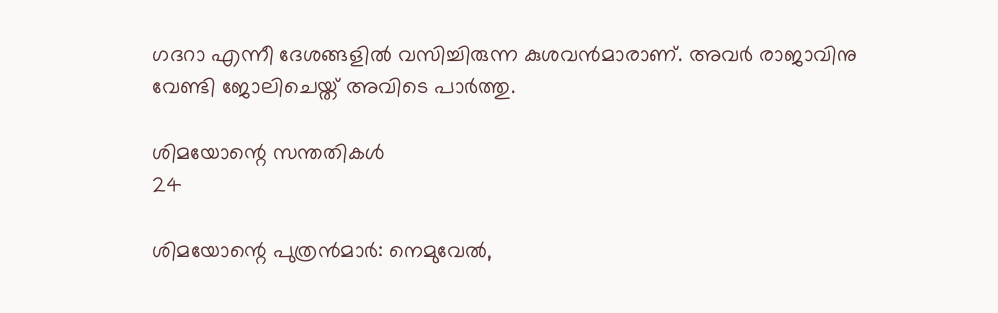ഗദറാ എന്നീ ദേശങ്ങളില്‍ വസിച്ചിരുന്ന കുശവന്‍മാരാണ്. അവര്‍ രാജാവിനു വേണ്ടി ജോലിചെയ്ത് അവിടെ പാര്‍ത്തു.

ശിമയോന്റെ സന്തതികള്‍
24

ശിമയോന്റെ പുത്രന്‍മാര്‍: നെമുവേല്‍,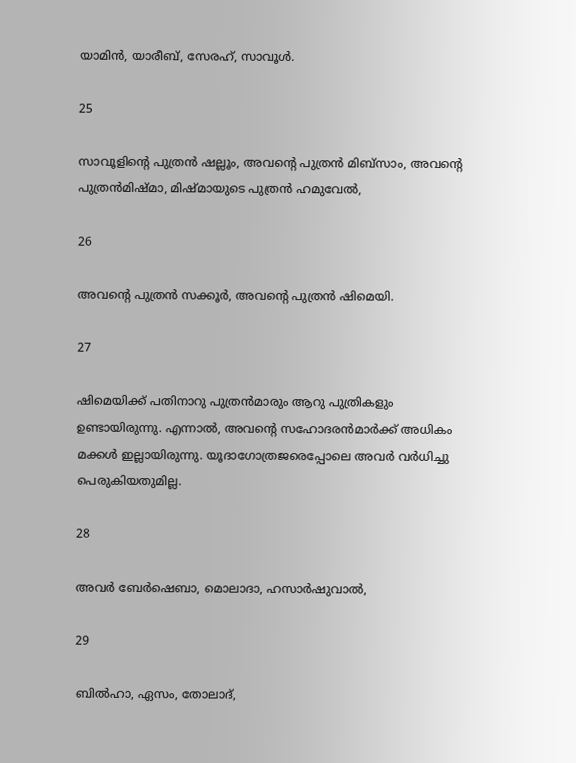യാമിന്‍, യാരീബ്, സേരഹ്, സാവൂള്‍.

25

സാവൂളിന്റെ പുത്രന്‍ ഷല്ലൂം, അവന്റെ പുത്രന്‍ മിബ്‌സാം, അവന്റെ പുത്രന്‍മിഷ്മാ, മിഷ്മായുടെ പുത്രന്‍ ഹമുവേല്‍,

26

അവന്റെ പുത്രന്‍ സക്കൂര്‍, അവന്റെ പുത്രന്‍ ഷിമെയി.

27

ഷിമെയിക്ക് പതിനാറു പുത്രന്‍മാരും ആറു പുത്രികളും ഉണ്ടായിരുന്നു. എന്നാല്‍, അവന്റെ സഹോദരന്‍മാര്‍ക്ക് അധികം മക്കള്‍ ഇല്ലായിരുന്നു. യൂദാഗോത്രജരെപ്പോലെ അവര്‍ വര്‍ധിച്ചു പെരുകിയതുമില്ല.

28

അവര്‍ ബേര്‍ഷെബാ, മൊലാദാ, ഹസാര്‍ഷുവാല്‍,

29

ബില്‍ഹാ, ഏസം, തോലാദ്,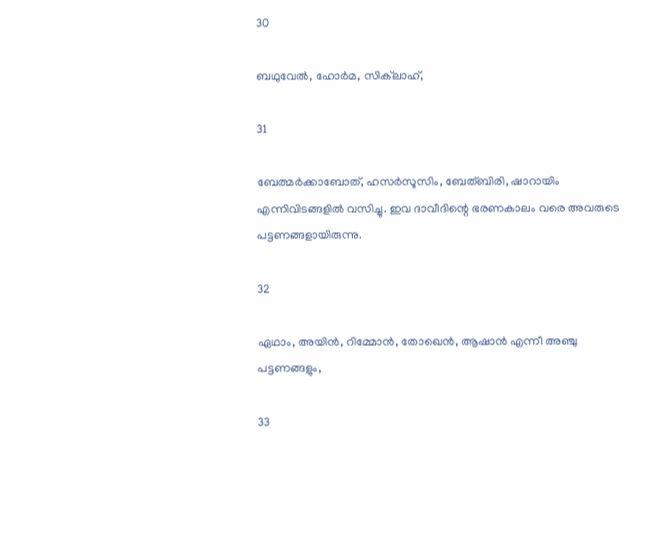30

ബഥുവേല്‍, ഹോര്‍മ, സിക്‌ലാഹ്,

31

ബേത്മര്‍ക്കാബോത്, ഹസര്‍സൂസിം, ബേത്ബിരി, ഷാറായിം എന്നിവിടങ്ങളില്‍ വസിച്ചു. ഇവ ദാവീദിന്റെ ഭരണകാലം വരെ അവരുടെ പട്ടണങ്ങളായിരുന്നു.

32

ഏഥാം, അയിന്‍, റിമ്മോന്‍, തോഖെന്‍, ആഷാന്‍ എന്നീ അഞ്ചു പട്ടണങ്ങളും,

33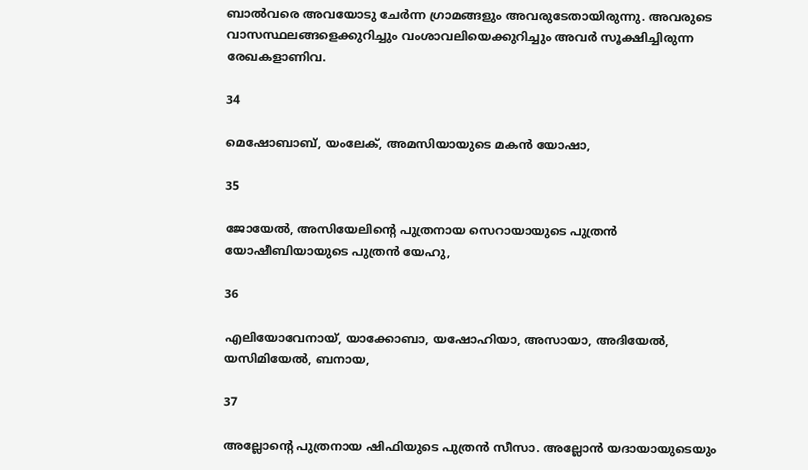ബാല്‍വരെ അവയോടു ചേര്‍ന്ന ഗ്രാമങ്ങളും അവരുടേതായിരുന്നു. അവരുടെ വാസസ്ഥലങ്ങളെക്കുറിച്ചും വംശാവലിയെക്കുറിച്ചും അവര്‍ സൂക്ഷിച്ചിരുന്ന രേഖകളാണിവ.

34

മെഷോബാബ്, യംലേക്, അമസിയായുടെ മകന്‍ യോഷാ,

35

ജോയേല്‍, അസിയേലിന്റെ പുത്രനായ സെറായായുടെ പുത്രന്‍ യോഷീബിയായുടെ പുത്രന്‍ യേഹു,

36

എലിയോവേനായ്, യാക്കോബാ, യഷോഹിയാ, അസായാ, അദിയേല്‍, യസിമിയേല്‍, ബനായ,

37

അല്ലോന്റെ പുത്രനായ ഷിഫിയുടെ പുത്രന്‍ സീസാ. അല്ലോന്‍ യദായായുടെയും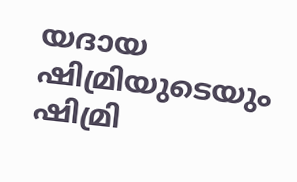യദായ ഷിമ്രിയുടെയും ഷിമ്രി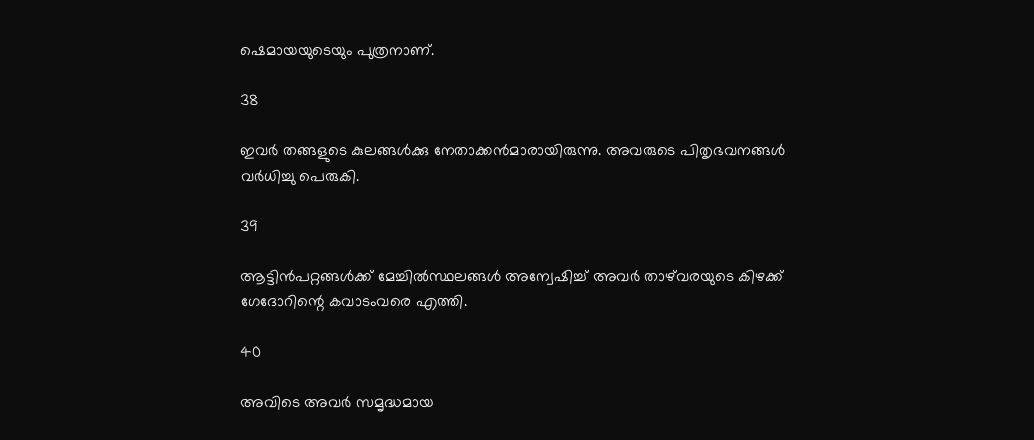ഷെമായയുടെയും പുത്രനാണ്.

38

ഇവര്‍ തങ്ങളുടെ കുലങ്ങള്‍ക്കു നേതാക്കന്‍മാരായിരുന്നു. അവരുടെ പിതൃഭവനങ്ങള്‍ വര്‍ധിച്ചു പെരുകി.

39

ആട്ടിന്‍പറ്റങ്ങള്‍ക്ക് മേച്ചില്‍സ്ഥലങ്ങള്‍ അന്വേഷിച്ച് അവര്‍ താഴ്‌വരയുടെ കിഴക്ക് ഗേദോറിന്റെ കവാടംവരെ എത്തി.

40

അവിടെ അവര്‍ സമൃദ്ധമായ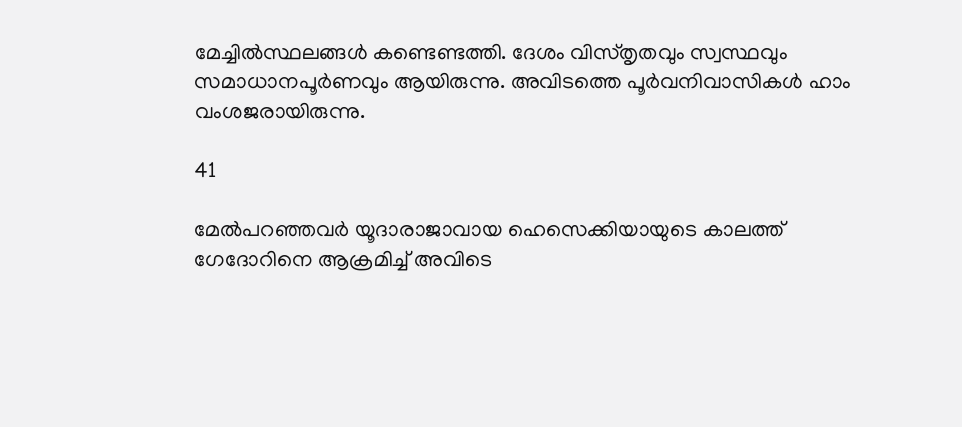മേച്ചില്‍സ്ഥലങ്ങള്‍ കണ്ടെണ്ടത്തി. ദേശം വിസ്തൃതവും സ്വസ്ഥവും സമാധാനപൂര്‍ണവും ആയിരുന്നു. അവിടത്തെ പൂര്‍വനിവാസികള്‍ ഹാം വംശജരായിരുന്നു.

41

മേല്‍പറഞ്ഞവര്‍ യൂദാരാജാവായ ഹെസെക്കിയായുടെ കാലത്ത് ഗേദോറിനെ ആക്രമിച്ച് അവിടെ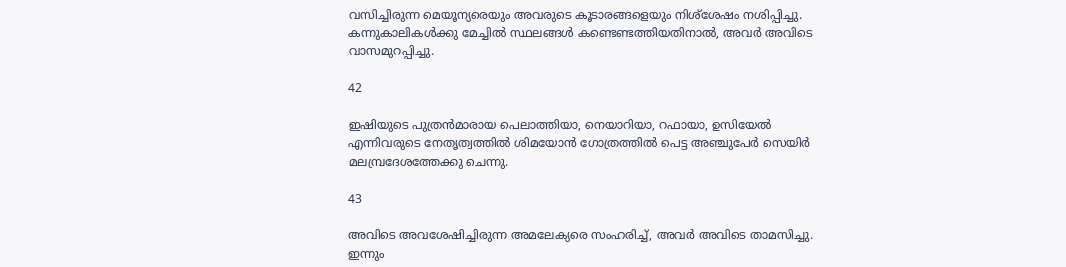വസിച്ചിരുന്ന മെയൂന്യരെയും അവരുടെ കൂടാരങ്ങളെയും നിശ്‌ശേഷം നശിപ്പിച്ചു. കന്നുകാലികള്‍ക്കു മേച്ചില്‍ സ്ഥലങ്ങള്‍ കണ്ടെണ്ടത്തിയതിനാല്‍, അവര്‍ അവിടെ വാസമുറപ്പിച്ചു.

42

ഇഷിയുടെ പുത്രന്‍മാരായ പെലാത്തിയാ, നെയാറിയാ, റഫായാ, ഉസിയേല്‍ എന്നിവരുടെ നേതൃത്വത്തില്‍ ശിമയോന്‍ ഗോത്രത്തില്‍ പെട്ട അഞ്ചുപേര്‍ സെയിര്‍ മലമ്പ്രദേശത്തേക്കു ചെന്നു.

43

അവിടെ അവശേഷിച്ചിരുന്ന അമലേക്യരെ സംഹരിച്ച്, അവര്‍ അവിടെ താമസിച്ചു. ഇന്നും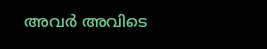അവര്‍ അവിടെ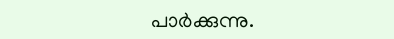പാര്‍ക്കുന്നു.